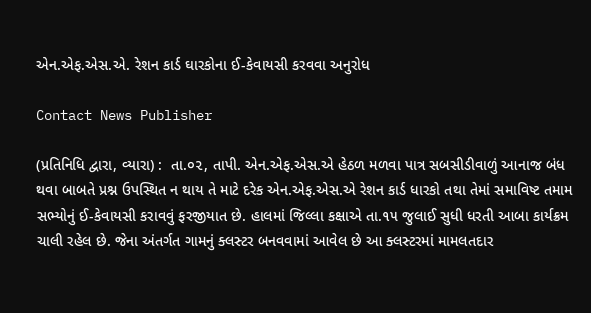એન.એફ.એસ.એ. રેશન કાર્ડ ઘારકોના ઈ-કેવાયસી કરવવા અનુરોધ

Contact News Publisher

(પ્રતિનિધિ દ્વારા, વ્યારા) :  તા.૦૨, તાપી. એન.એફ.એસ.એ હેઠળ મળવા પાત્ર સબસીડીવાળું આનાજ બંધ થવા બાબતે પ્રશ્ન ઉપસ્થિત ન થાય તે માટે દરેક એન.એફ.એસ.એ રેશન કાર્ડ ધારકો તથા તેમાં સમાવિષ્ટ તમામ સભ્યોનું ઈ-કેવાયસી કરાવવું ફરજીયાત છે. હાલમાં જિલ્લા કક્ષાએ તા.૧૫ જુલાઈ સુધી ધરતી આબા કાર્યક્રમ ચાલી રહેલ છે. જેના અંતર્ગત ગામનું ક્લસ્ટર બનવવામાં આવેલ છે આ ક્લસ્ટરમાં મામલતદાર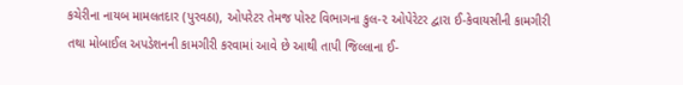કચેરીના નાયબ મામલતદાર (પુરવઠા), ઓપરેટર તેમજ પોસ્ટ વિભાગના કુલ-૨ ઓપેરેટર દ્વારા ઈ-કેવાયસીની કામગીરી તથા મોબાઈલ અપડેશનની કામગીરી કરવામાં આવે છે આથી તાપી જિલ્લાના ઈ-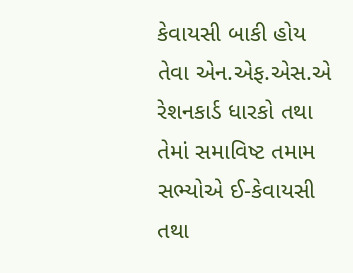કેવાયસી બાકી હોય તેવા એન.એફ.એસ.એ રેશનકાર્ડ ધારકો તથા તેમાં સમાવિષ્ટ તમામ સભ્યોએ ઈ-કેવાયસી તથા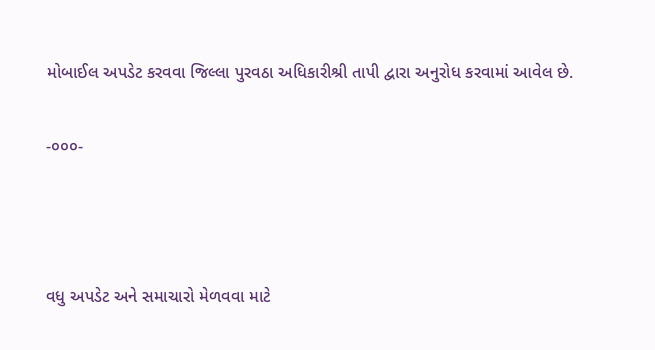મોબાઈલ અપડેટ કરવવા જિલ્લા પુરવઠા અધિકારીશ્રી તાપી દ્વારા અનુરોધ કરવામાં આવેલ છે.

-૦૦૦-



વધુ અપડેટ અને સમાચારો મેળવવા માટે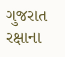ગુજરાત રક્ષાના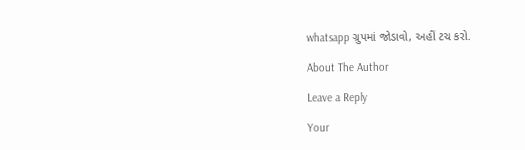whatsapp ગ્રુપમાં જોડાવો, અહીં ટચ કરો.

About The Author

Leave a Reply

Your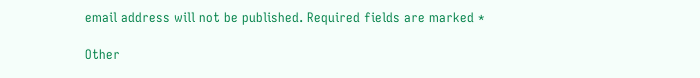email address will not be published. Required fields are marked *

Other